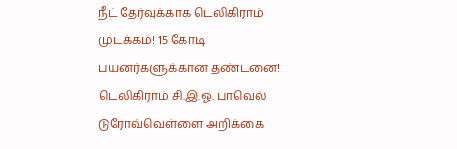நீட் தேர்வுக்காக டெலிகிராம் முடக்கம்! 15 கோடி பயனர்களுக்கான தண்டனை! டெலிகிராம் சி.இ.ஓ. பாவெல் டுரோவ்வெள்ளை அறிக்கை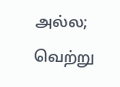அல்ல; வெற்று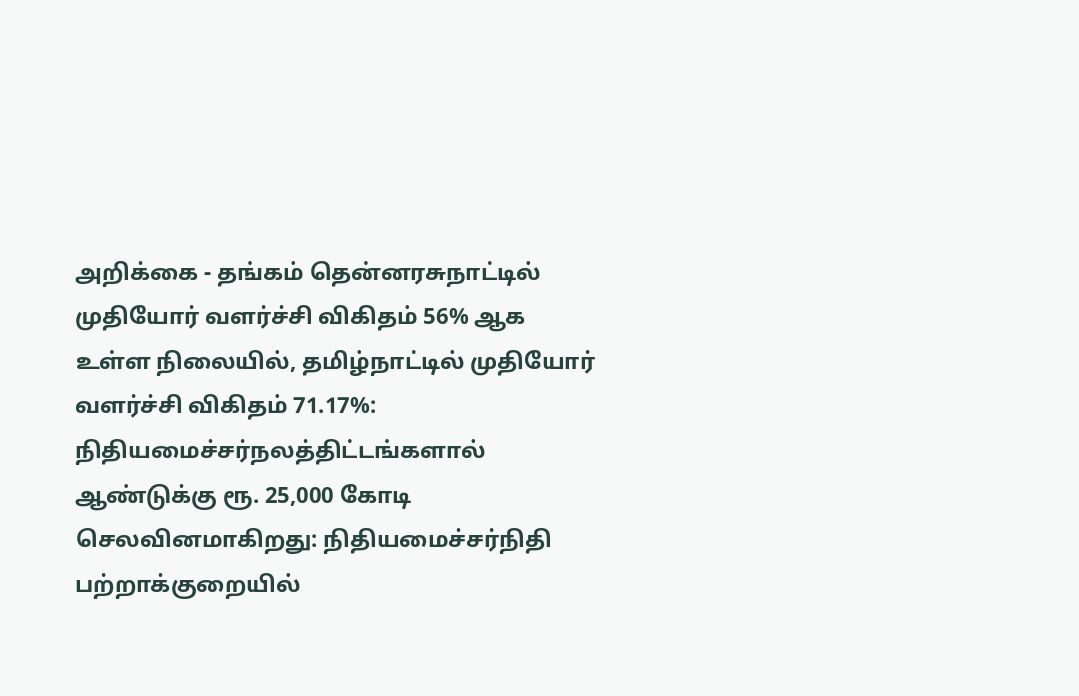அறிக்கை - தங்கம் தென்னரசுநாட்டில் முதியோர் வளர்ச்சி விகிதம் 56% ஆக உள்ள நிலையில், தமிழ்நாட்டில் முதியோர் வளர்ச்சி விகிதம் 71.17%: நிதியமைச்சர்நலத்திட்டங்களால் ஆண்டுக்கு ரூ. 25,000 கோடி செலவினமாகிறது: நிதியமைச்சர்நிதி பற்றாக்குறையில்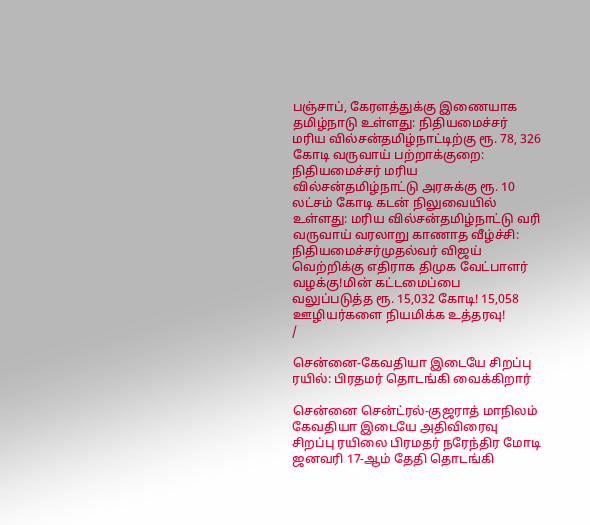பஞ்சாப், கேரளத்துக்கு இணையாக தமிழ்நாடு உள்ளது: நிதியமைச்சர் மரிய வில்சன்தமிழ்நாட்டிற்கு ரூ. 78, 326 கோடி வருவாய் பற்றாக்குறை: நிதியமைச்சர் மரிய வில்சன்தமிழ்நாட்டு அரசுக்கு ரூ. 10 லட்சம் கோடி கடன் நிலுவையில் உள்ளது: மரிய வில்சன்தமிழ்நாட்டு வரி வருவாய் வரலாறு காணாத வீழ்ச்சி: நிதியமைச்சர்முதல்வர் விஜய் வெற்றிக்கு எதிராக திமுக வேட்பாளர் வழக்கு!மின் கட்டமைப்பை வலுப்படுத்த ரூ. 15,032 கோடி! 15,058 ஊழியர்களை நியமிக்க உத்தரவு!
/

சென்னை-கேவதியா இடையே சிறப்பு ரயில்: பிரதமர் தொடங்கி வைக்கிறார்

சென்னை சென்ட்ரல்-குஜராத் மாநிலம் கேவதியா இடையே அதிவிரைவு சிறப்பு ரயிலை பிரமதர் நரேந்திர மோடி ஜனவரி 17-ஆம் தேதி தொடங்கி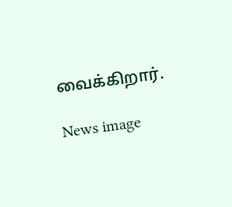வைக்கிறார்.

News image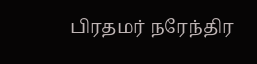பிரதமர் நரேந்திர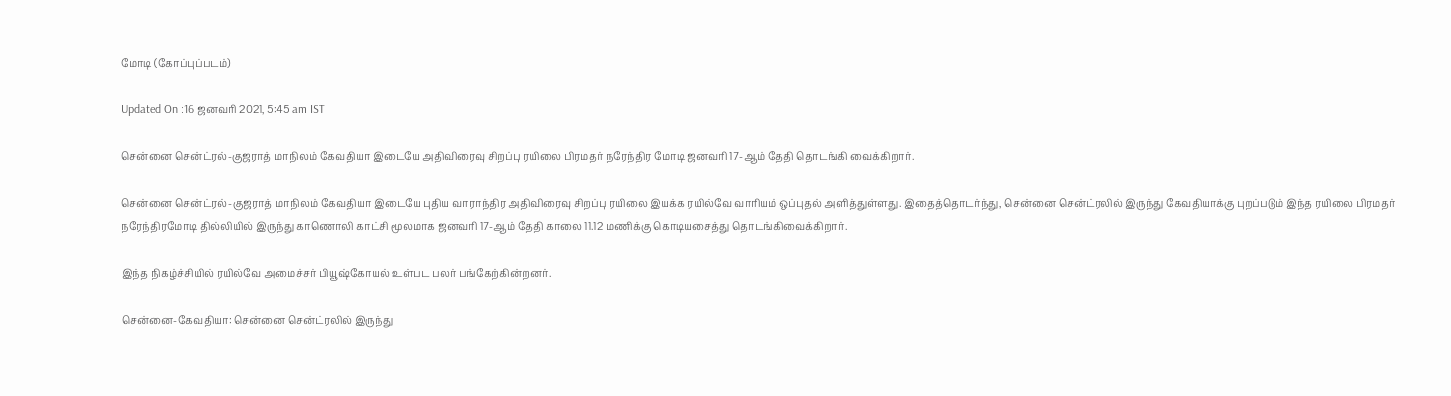மோடி (கோப்புப்படம்)

Updated On :16 ஜனவரி 2021, 5:45 am IST

சென்னை சென்ட்ரல்-குஜராத் மாநிலம் கேவதியா இடையே அதிவிரைவு சிறப்பு ரயிலை பிரமதர் நரேந்திர மோடி ஜனவரி 17-ஆம் தேதி தொடங்கி வைக்கிறார்.

சென்னை சென்ட்ரல்-குஜராத் மாநிலம் கேவதியா இடையே புதிய வாராந்திர அதிவிரைவு சிறப்பு ரயிலை இயக்க ரயில்வே வாரியம் ஒப்புதல் அளித்துள்ளது. இதைத்தொடர்ந்து, சென்னை சென்ட்ரலில் இருந்து கேவதியாக்கு புறப்படும் இந்த ரயிலை பிரமதர் நரேந்திரமோடி தில்லியில் இருந்து காணொலி காட்சி மூலமாக ஜனவரி 17-ஆம் தேதி காலை 11.12 மணிக்கு கொடியசைத்து தொடங்கிவைக்கிறார்.

இந்த நிகழ்ச்சியில் ரயில்வே அமைச்சர் பியூஷ்கோயல் உள்பட பலர் பங்கேற்கின்றனர்.

சென்னை-கேவதியா: சென்னை சென்ட்ரலில் இருந்து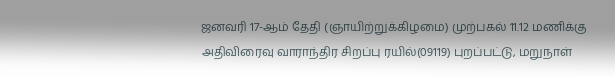ஜனவரி 17-ஆம் தேதி (ஞாயிற்றுக்கிழமை) முற்பகல் 11.12 மணிக்கு அதிவிரைவு வாராந்திர சிறப்பு ரயில்(09119) புறப்பட்டு, மறுநாள்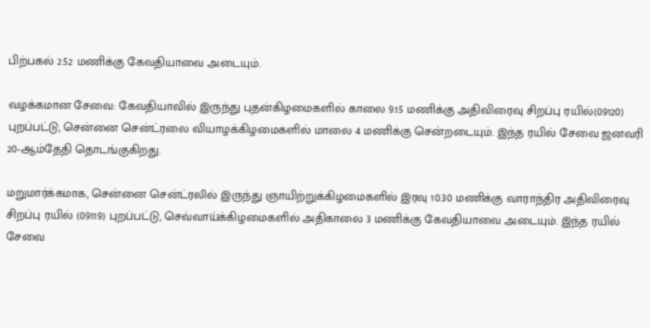பிற்பகல் 2.52 மணிக்கு கேவதியாவை அடையும்.

வழக்கமான சேவை: கேவதியாவில் இருந்து புதன்கிழமைகளில் காலை 9.15 மணிக்கு அதிவிரைவு சிறப்பு ரயில்(09120) புறப்பட்டு, சென்னை சென்ட்ரலை வியாழக்கிழமைகளில் மாலை 4 மணிக்கு சென்றடையும். இந்த ரயில் சேவை ஜனவரி 20-ஆம்தேதி தொடங்குகிறது.

மறுமார்க்கமாக, சென்னை சென்ட்ரலில் இருந்து ஞாயிற்றுக்கிழமைகளில் இரவு 10.30 மணிக்கு வாராந்திர அதிவிரைவு சிறப்பு ரயில் (09119) புறப்பட்டு, செவ்வாய்க்கிழமைகளில் அதிகாலை 3 மணிக்கு கேவதியாவை அடையும். இந்த ரயில் சேவை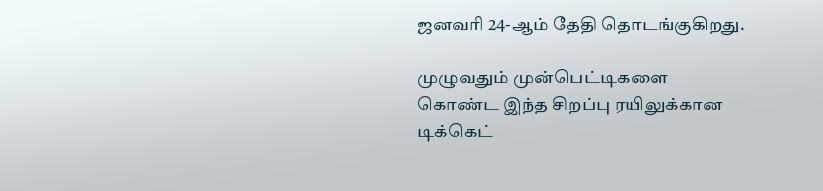ஜனவரி 24-ஆம் தேதி தொடங்குகிறது.

முழுவதும் முன்பெட்டிகளை கொண்ட இந்த சிறப்பு ரயிலுக்கான டிக்கெட்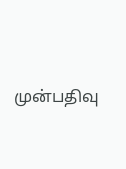முன்பதிவு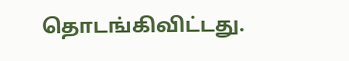தொடங்கிவிட்டது.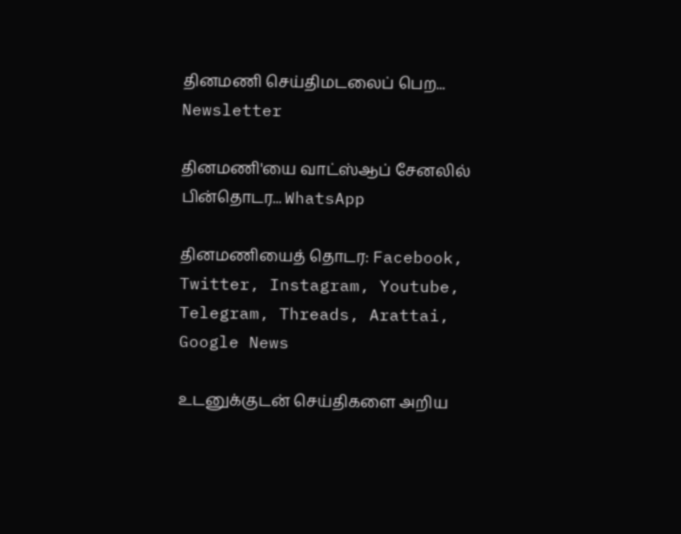தினமணி செய்திமடலைப் பெற... Newsletter

தினமணி'யை வாட்ஸ்ஆப் சேனலில் பின்தொடர... WhatsApp

தினமணியைத் தொடர: Facebook, Twitter, Instagram, Youtube, Telegram, Threads, Arattai, Google News

உடனுக்குடன் செய்திகளை அறிய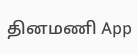தினமணி App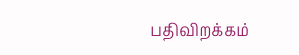பதிவிறக்கம்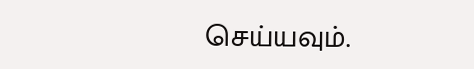செய்யவும்.